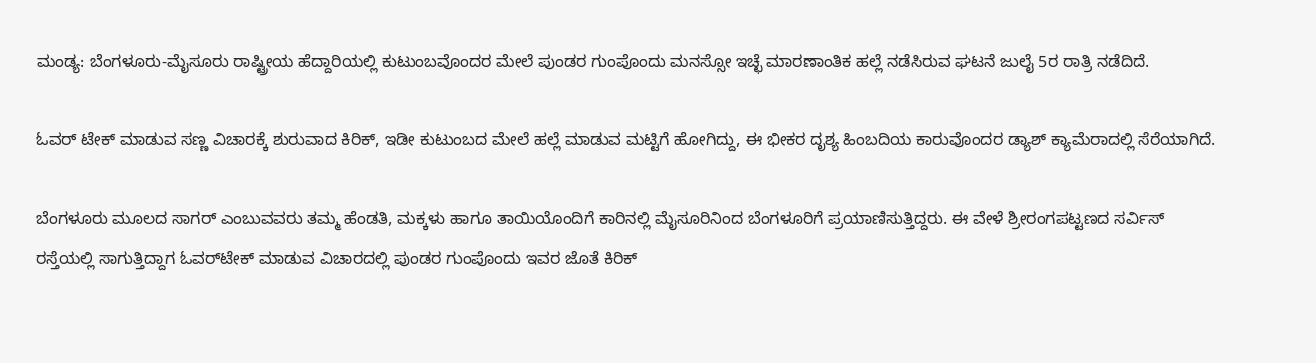ಮಂಡ್ಯ: ಬೆಂಗಳೂರು-ಮೈಸೂರು ರಾಷ್ಟ್ರೀಯ ಹೆದ್ದಾರಿಯಲ್ಲಿ ಕುಟುಂಬವೊಂದರ ಮೇಲೆ ಪುಂಡರ ಗುಂಪೊಂದು ಮನಸ್ಸೋ ಇಚ್ಛೆ ಮಾರಣಾಂತಿಕ ಹಲ್ಲೆ ನಡೆಸಿರುವ ಘಟನೆ ಜುಲೈ 5ರ ರಾತ್ರಿ ನಡೆದಿದೆ.

ಓವರ್ ಟೇಕ್ ಮಾಡುವ ಸಣ್ಣ ವಿಚಾರಕ್ಕೆ ಶುರುವಾದ ಕಿರಿಕ್, ಇಡೀ ಕುಟುಂಬದ ಮೇಲೆ ಹಲ್ಲೆ ಮಾಡುವ ಮಟ್ಟಿಗೆ ಹೋಗಿದ್ದು, ಈ ಭೀಕರ ದೃಶ್ಯ ಹಿಂಬದಿಯ ಕಾರುವೊಂದರ ಡ್ಯಾಶ್ ಕ್ಯಾಮೆರಾದಲ್ಲಿ ಸೆರೆಯಾಗಿದೆ.

ಬೆಂಗಳೂರು ಮೂಲದ ಸಾಗರ್ ಎಂಬುವವರು ತಮ್ಮ ಹೆಂಡತಿ, ಮಕ್ಕಳು ಹಾಗೂ ತಾಯಿಯೊಂದಿಗೆ ಕಾರಿನಲ್ಲಿ ಮೈಸೂರಿನಿಂದ ಬೆಂಗಳೂರಿಗೆ ಪ್ರಯಾಣಿಸುತ್ತಿದ್ದರು. ಈ ವೇಳೆ ಶ್ರೀರಂಗಪಟ್ಟಣದ ಸರ್ವಿಸ್ ರಸ್ತೆಯಲ್ಲಿ ಸಾಗುತ್ತಿದ್ದಾಗ ಓವರ್‌ಟೇಕ್ ಮಾಡುವ ವಿಚಾರದಲ್ಲಿ ಪುಂಡರ ಗುಂಪೊಂದು ಇವರ ಜೊತೆ ಕಿರಿಕ್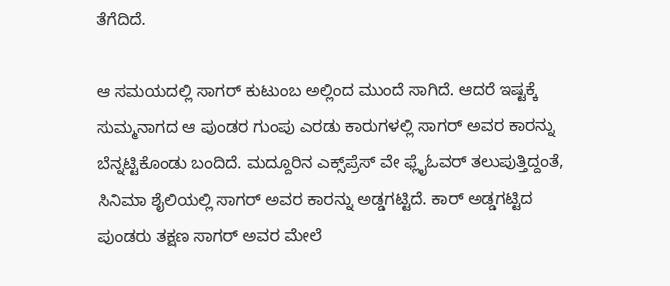ತೆಗೆದಿದೆ.

ಆ ಸಮಯದಲ್ಲಿ ಸಾಗರ್ ಕುಟುಂಬ ಅಲ್ಲಿಂದ ಮುಂದೆ ಸಾಗಿದೆ. ಆದರೆ ಇಷ್ಟಕ್ಕೆ ಸುಮ್ಮನಾಗದ ಆ ಪುಂಡರ ಗುಂಪು ಎರಡು ಕಾರುಗಳಲ್ಲಿ ಸಾಗರ್ ಅವರ ಕಾರನ್ನು ಬೆನ್ನಟ್ಟಿಕೊಂಡು ಬಂದಿದೆ. ಮದ್ದೂರಿನ ಎಕ್ಸ್‌ಪ್ರೆಸ್‌ ವೇ ಫ್ಲೈಓವರ್ ತಲುಪುತ್ತಿದ್ದಂತೆ, ಸಿನಿಮಾ ಶೈಲಿಯಲ್ಲಿ ಸಾಗರ್ ಅವರ ಕಾರನ್ನು ಅಡ್ಡಗಟ್ಟಿದೆ. ಕಾರ್ ಅಡ್ಡಗಟ್ಟಿದ ಪುಂಡರು ತಕ್ಷಣ ಸಾಗರ್ ಅವರ ಮೇಲೆ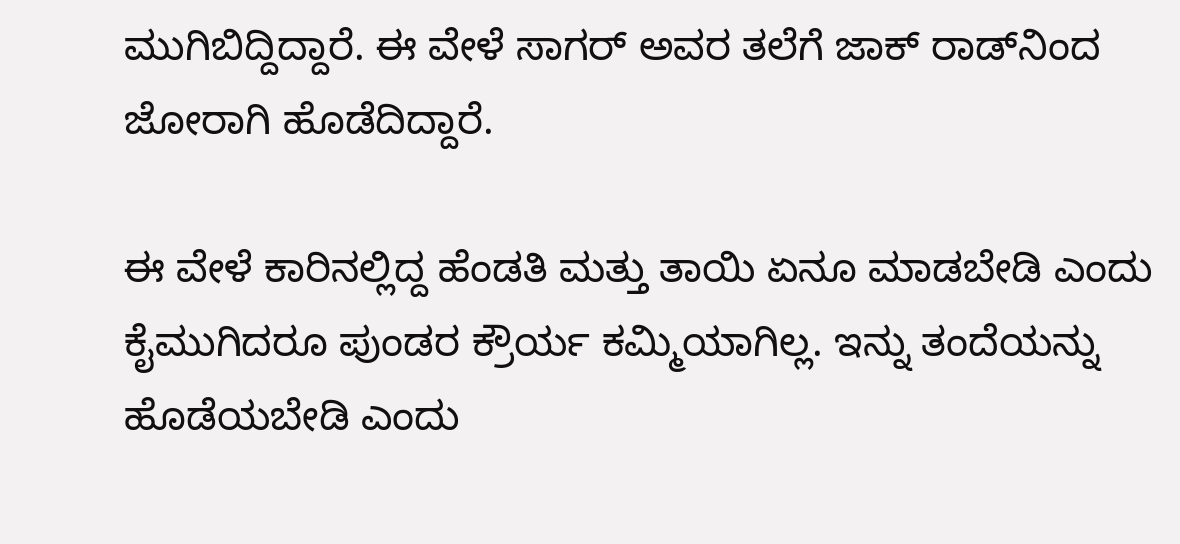ಮುಗಿಬಿದ್ದಿದ್ದಾರೆ. ಈ ವೇಳೆ ಸಾಗರ್ ಅವರ ತಲೆಗೆ ಜಾಕ್ ರಾಡ್‌ನಿಂದ ಜೋರಾಗಿ ಹೊಡೆದಿದ್ದಾರೆ.

ಈ ವೇಳೆ ಕಾರಿನಲ್ಲಿದ್ದ ಹೆಂಡತಿ ಮತ್ತು ತಾಯಿ ಏನೂ ಮಾಡಬೇಡಿ ಎಂದು ಕೈಮುಗಿದರೂ ಪುಂಡರ ಕ್ರೌರ್ಯ ಕಮ್ಮಿಯಾಗಿಲ್ಲ. ಇನ್ನು ತಂದೆಯನ್ನು ಹೊಡೆಯಬೇಡಿ ಎಂದು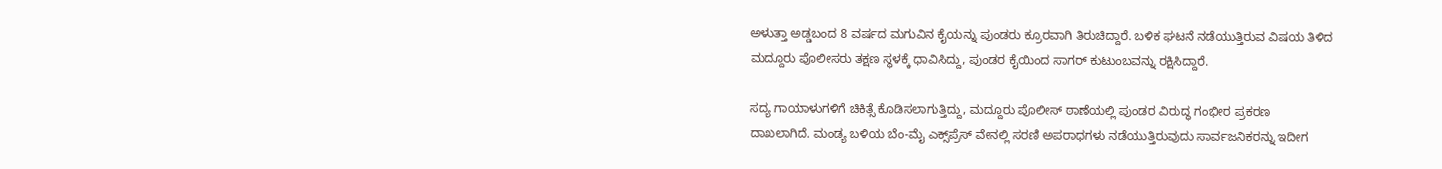ಅಳುತ್ತಾ ಅಡ್ಡಬಂದ 8 ವರ್ಷದ ಮಗುವಿನ ಕೈಯನ್ನು ಪುಂಡರು ಕ್ರೂರವಾಗಿ ತಿರುಚಿದ್ದಾರೆ. ಬಳಿಕ ಘಟನೆ ನಡೆಯುತ್ತಿರುವ ವಿಷಯ ತಿಳಿದ ಮದ್ದೂರು ಪೊಲೀಸರು ತಕ್ಷಣ ಸ್ಥಳಕ್ಕೆ ಧಾವಿಸಿದ್ದು, ಪುಂಡರ ಕೈಯಿಂದ ಸಾಗರ್ ಕುಟುಂಬವನ್ನು ರಕ್ಷಿಸಿದ್ದಾರೆ.

ಸದ್ಯ ಗಾಯಾಳುಗಳಿಗೆ ಚಿಕಿತ್ಸೆ ಕೊಡಿಸಲಾಗುತ್ತಿದ್ದು, ಮದ್ದೂರು ಪೊಲೀಸ್ ಠಾಣೆಯಲ್ಲಿ ಪುಂಡರ ವಿರುದ್ಧ ಗಂಭೀರ ಪ್ರಕರಣ ದಾಖಲಾಗಿದೆ. ಮಂಡ್ಯ ಬಳಿಯ ಬೆಂ-ಮೈ ಎಕ್ಸ್‌ಪ್ರೆಸ್‌ ವೇನಲ್ಲಿ ಸರಣಿ ಅಪರಾಧಗಳು ನಡೆಯುತ್ತಿರುವುದು ಸಾರ್ವಜನಿಕರನ್ನು ಇದೀಗ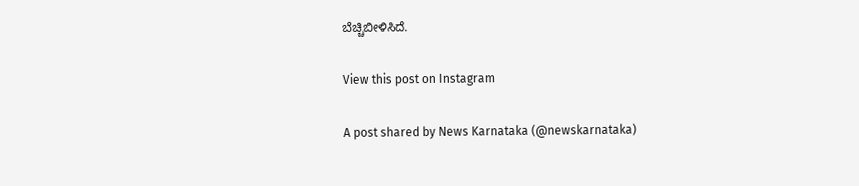ಬೆಚ್ಚಿಬೀಳಿಸಿದೆ.

View this post on Instagram

A post shared by News Karnataka (@newskarnataka)